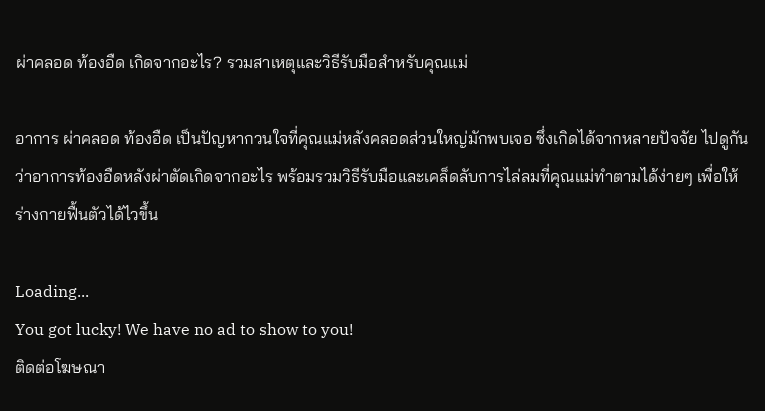ผ่าคลอด ท้องอืด เกิดจากอะไร? รวมสาเหตุและวิธีรับมือสำหรับคุณแม่

อาการ ผ่าคลอด ท้องอืด เป็นปัญหากวนใจที่คุณแม่หลังคลอดส่วนใหญ่มักพบเจอ ซึ่งเกิดได้จากหลายปัจจัย ไปดูกันว่าอาการท้องอืดหลังผ่าตัดเกิดจากอะไร พร้อมรวมวิธีรับมือและเคล็ดลับการไล่ลมที่คุณแม่ทำตามได้ง่ายๆ เพื่อให้ร่างกายฟื้นตัวได้ไวขึ้น

Loading...
You got lucky! We have no ad to show to you!
ติดต่อโฆษณา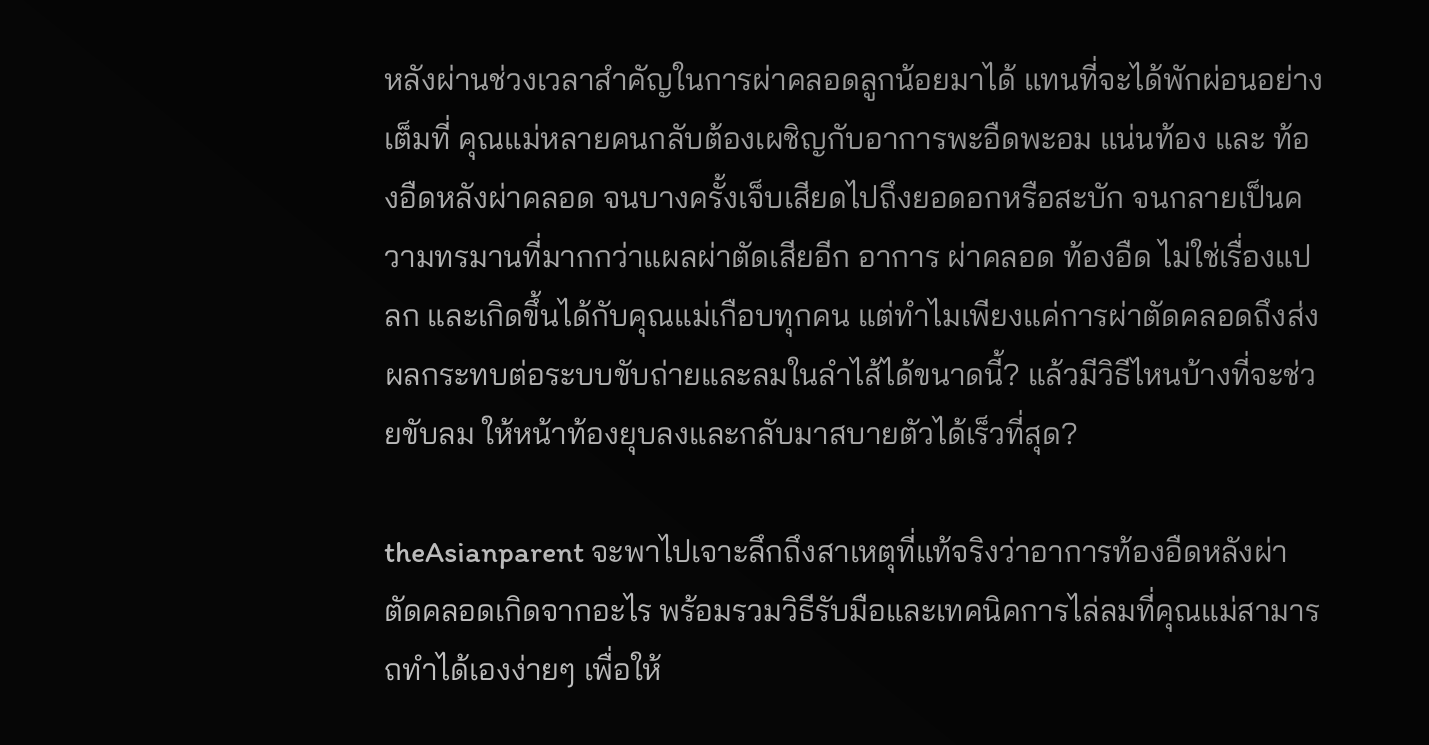หลังผ่านช่วงเวลาสำคัญในการผ่าคลอดลูกน้อยมาได้ แทนที่จะได้พักผ่อนอย่างเต็มที่ คุณแม่หลายคนกลับต้องเผชิญกับอาการพะอืดพะอม แน่นท้อง และ ท้องอืดหลังผ่าคลอด จนบางครั้งเจ็บเสียดไปถึงยอดอกหรือสะบัก จนกลายเป็นความทรมานที่มากกว่าแผลผ่าตัดเสียอีก อาการ ผ่าคลอด ท้องอืด ไม่ใช่เรื่องแปลก และเกิดขึ้นได้กับคุณแม่เกือบทุกคน แต่ทำไมเพียงแค่การผ่าตัดคลอดถึงส่งผลกระทบต่อระบบขับถ่ายและลมในลำไส้ได้ขนาดนี้? แล้วมีวิธีไหนบ้างที่จะช่วยขับลม ให้หน้าท้องยุบลงและกลับมาสบายตัวได้เร็วที่สุด?

theAsianparent จะพาไปเจาะลึกถึงสาเหตุที่แท้จริงว่าอาการท้องอืดหลังผ่าตัดคลอดเกิดจากอะไร พร้อมรวมวิธีรับมือและเทคนิคการไล่ลมที่คุณแม่สามารถทำได้เองง่ายๆ เพื่อให้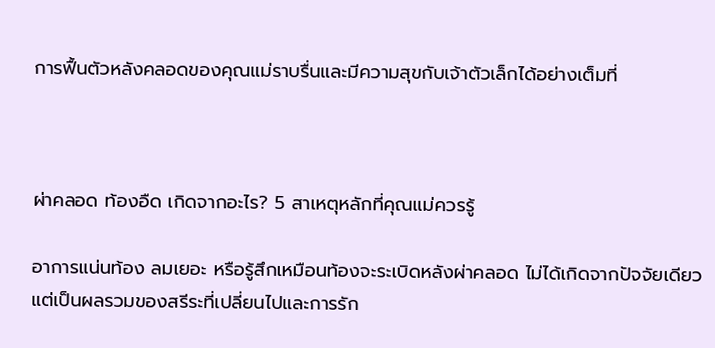การฟื้นตัวหลังคลอดของคุณแม่ราบรื่นและมีความสุขกับเจ้าตัวเล็กได้อย่างเต็มที่



ผ่าคลอด ท้องอืด เกิดจากอะไร? 5 สาเหตุหลักที่คุณแม่ควรรู้

อาการแน่นท้อง ลมเยอะ หรือรู้สึกเหมือนท้องจะระเบิดหลังผ่าคลอด ไม่ได้เกิดจากปัจจัยเดียว แต่เป็นผลรวมของสรีระที่เปลี่ยนไปและการรัก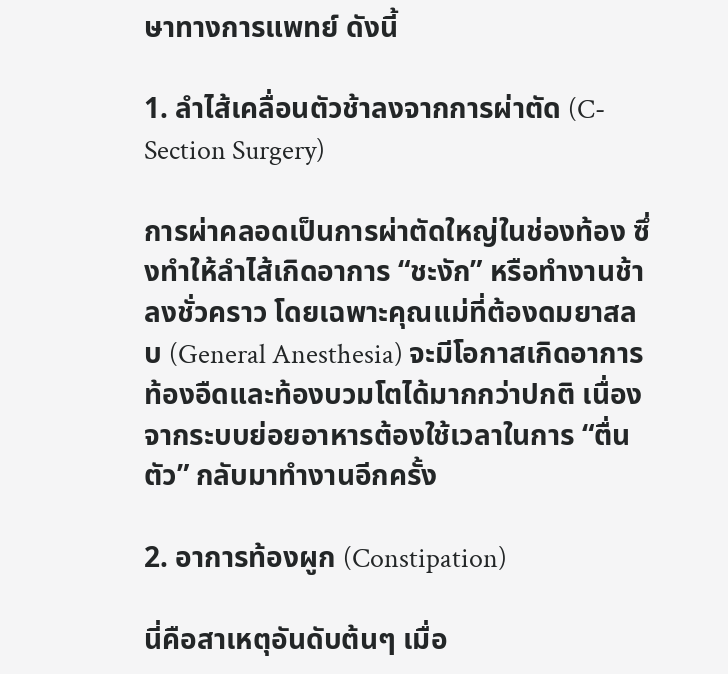ษาทางการแพทย์ ดังนี้

1. ลำไส้เคลื่อนตัวช้าลงจากการผ่าตัด (C-Section Surgery)

การผ่าคลอดเป็นการผ่าตัดใหญ่ในช่องท้อง ซึ่งทำให้ลำไส้เกิดอาการ “ชะงัก” หรือทำงานช้าลงชั่วคราว โดยเฉพาะคุณแม่ที่ต้องดมยาสลบ (General Anesthesia) จะมีโอกาสเกิดอาการท้องอืดและท้องบวมโตได้มากกว่าปกติ เนื่องจากระบบย่อยอาหารต้องใช้เวลาในการ “ตื่นตัว” กลับมาทำงานอีกครั้ง

2. อาการท้องผูก (Constipation)

นี่คือสาเหตุอันดับต้นๆ เมื่อ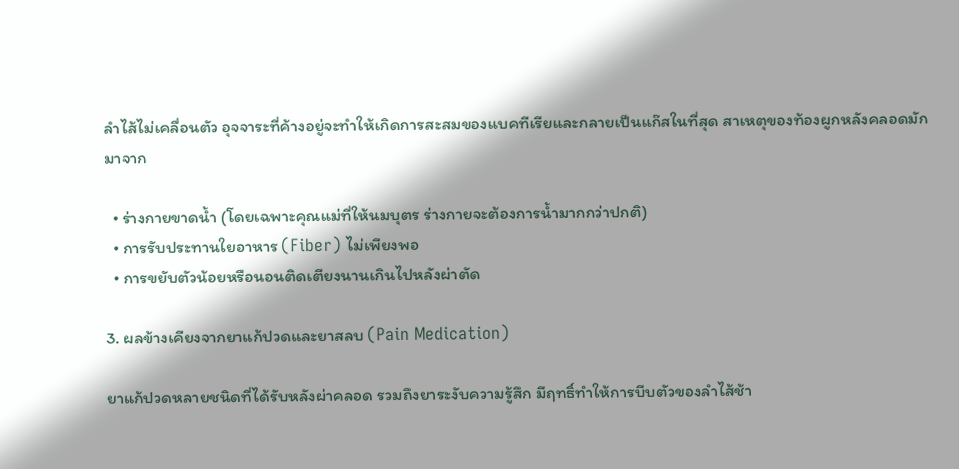ลำไส้ไม่เคลื่อนตัว อุจจาระที่ค้างอยู่จะทำให้เกิดการสะสมของแบคทีเรียและกลายเป็นแก๊สในที่สุด สาเหตุของท้องผูกหลังคลอดมักมาจาก

  • ร่างกายขาดน้ำ (โดยเฉพาะคุณแม่ที่ให้นมบุตร ร่างกายจะต้องการน้ำมากกว่าปกติ)
  • การรับประทานใยอาหาร (Fiber) ไม่เพียงพอ
  • การขยับตัวน้อยหรือนอนติดเตียงนานเกินไปหลังผ่าตัด

3. ผลข้างเคียงจากยาแก้ปวดและยาสลบ (Pain Medication)

ยาแก้ปวดหลายชนิดที่ได้รับหลังผ่าคลอด รวมถึงยาระงับความรู้สึก มีฤทธิ์ทำให้การบีบตัวของลำไส้ช้า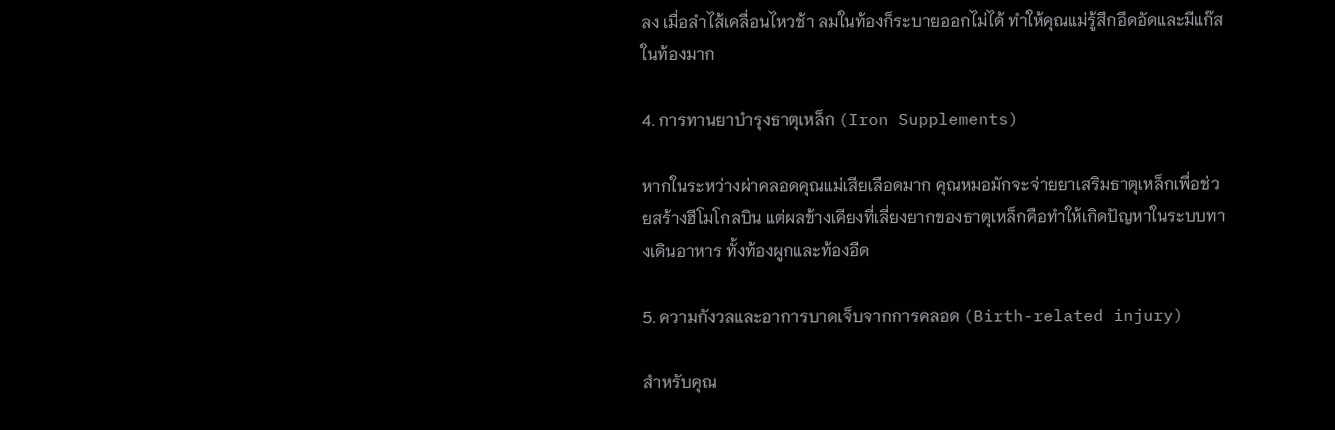ลง เมื่อลำไส้เคลื่อนไหวช้า ลมในท้องก็ระบายออกไม่ได้ ทำให้คุณแม่รู้สึกอึดอัดและมีแก๊สในท้องมาก

4. การทานยาบำรุงธาตุเหล็ก (Iron Supplements)

หากในระหว่างผ่าคลอดคุณแม่เสียเลือดมาก คุณหมอมักจะจ่ายยาเสริมธาตุเหล็กเพื่อช่วยสร้างฮีโมโกลบิน แต่ผลข้างเคียงที่เลี่ยงยากของธาตุเหล็กคือทำให้เกิดปัญหาในระบบทางเดินอาหาร ทั้งท้องผูกและท้องอืด

5. ความกังวลและอาการบาดเจ็บจากการคลอด (Birth-related injury)

สำหรับคุณ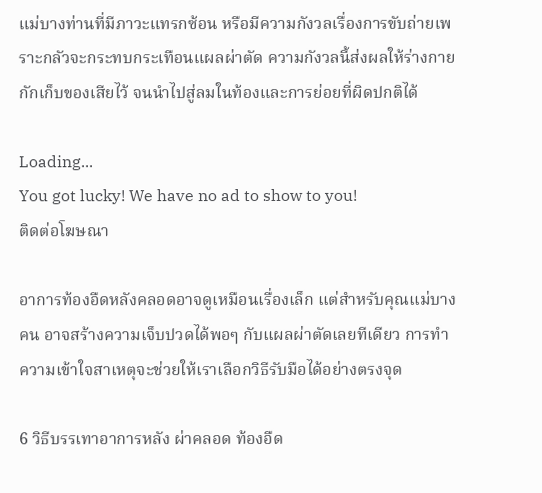แม่บางท่านที่มีภาวะแทรกซ้อน หรือมีความกังวลเรื่องการขับถ่ายเพราะกลัวจะกระทบกระเทือนแผลผ่าตัด ความกังวลนี้ส่งผลให้ร่างกายกักเก็บของเสียไว้ จนนำไปสู่ลมในท้องและการย่อยที่ผิดปกติได้

Loading...
You got lucky! We have no ad to show to you!
ติดต่อโฆษณา

อาการท้องอืดหลังคลอดอาจดูเหมือนเรื่องเล็ก แต่สำหรับคุณแม่บางคน อาจสร้างความเจ็บปวดได้พอๆ กับแผลผ่าตัดเลยทีเดียว การทำความเข้าใจสาเหตุจะช่วยให้เราเลือกวิธีรับมือได้อย่างตรงจุด

6 วิธีบรรเทาอาการหลัง ผ่าคลอด ท้องอืด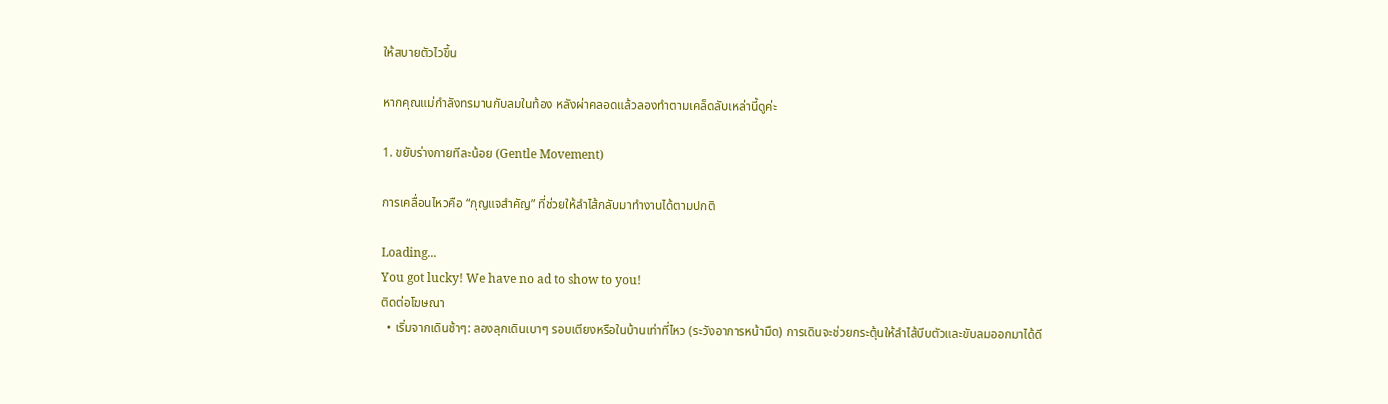ให้สบายตัวไวขึ้น

หากคุณแม่กำลังทรมานกับลมในท้อง หลังผ่าคลอดแล้วลองทำตามเคล็ดลับเหล่านี้ดูค่ะ

1. ขยับร่างกายทีละน้อย (Gentle Movement)

การเคลื่อนไหวคือ “กุญแจสำคัญ” ที่ช่วยให้ลำไส้กลับมาทำงานได้ตามปกติ

Loading...
You got lucky! We have no ad to show to you!
ติดต่อโฆษณา
  • เริ่มจากเดินช้าๆ: ลองลุกเดินเบาๆ รอบเตียงหรือในบ้านเท่าที่ไหว (ระวังอาการหน้ามืด) การเดินจะช่วยกระตุ้นให้ลำไส้บีบตัวและขับลมออกมาได้ดี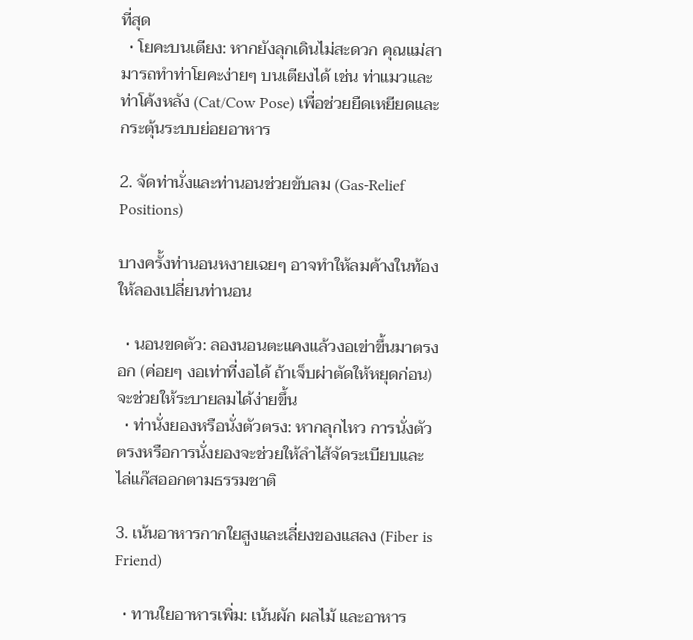ที่สุด
  • โยคะบนเตียง: หากยังลุกเดินไม่สะดวก คุณแม่สามารถทำท่าโยคะง่ายๆ บนเตียงได้ เช่น ท่าแมวและท่าโค้งหลัง (Cat/Cow Pose) เพื่อช่วยยืดเหยียดและกระตุ้นระบบย่อยอาหาร

2. จัดท่านั่งและท่านอนช่วยขับลม (Gas-Relief Positions)

บางครั้งท่านอนหงายเฉยๆ อาจทำให้ลมค้างในท้อง ให้ลองเปลี่ยนท่านอน

  • นอนขดตัว: ลองนอนตะแคงแล้วงอเข่าขึ้นมาตรงอก (ค่อยๆ งอเท่าที่งอได้ ถ้าเจ็บผ่าตัดให้หยุดก่อน) จะช่วยให้ระบายลมได้ง่ายขึ้น
  • ท่านั่งยองหรือนั่งตัวตรง: หากลุกไหว การนั่งตัวตรงหรือการนั่งยองจะช่วยให้ลำไส้จัดระเบียบและไล่แก๊สออกตามธรรมชาติ

3. เน้นอาหารกากใยสูงและเลี่ยงของแสลง (Fiber is Friend)

  • ทานใยอาหารเพิ่ม: เน้นผัก ผลไม้ และอาหาร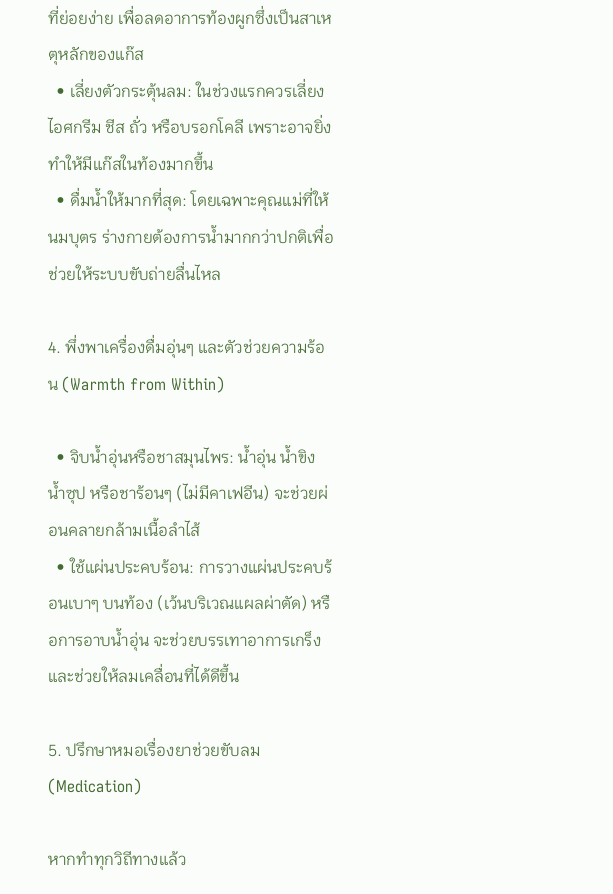ที่ย่อยง่าย เพื่อลดอาการท้องผูกซึ่งเป็นสาเหตุหลักของแก๊ส
  • เลี่ยงตัวกระตุ้นลม: ในช่วงแรกควรเลี่ยง ไอศกรีม ชีส ถั่ว หรือบรอกโคลี เพราะอาจยิ่งทำให้มีแก๊สในท้องมากขึ้น
  • ดื่มน้ำให้มากที่สุด: โดยเฉพาะคุณแม่ที่ให้นมบุตร ร่างกายต้องการน้ำมากกว่าปกติเพื่อช่วยให้ระบบขับถ่ายลื่นไหล

4. พึ่งพาเครื่องดื่มอุ่นๆ และตัวช่วยความร้อน (Warmth from Within)

  • จิบน้ำอุ่นหรือชาสมุนไพร: น้ำอุ่น น้ำขิง น้ำซุป หรือชาร้อนๆ (ไม่มีคาเฟอีน) จะช่วยผ่อนคลายกล้ามเนื้อลำไส้
  • ใช้แผ่นประคบร้อน: การวางแผ่นประคบร้อนเบาๆ บนท้อง (เว้นบริเวณแผลผ่าตัด) หรือการอาบน้ำอุ่น จะช่วยบรรเทาอาการเกร็งและช่วยให้ลมเคลื่อนที่ได้ดีขึ้น

5. ปรึกษาหมอเรื่องยาช่วยขับลม (Medication)

หากทำทุกวิถีทางแล้ว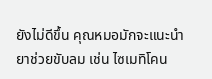ยังไม่ดีขึ้น คุณหมอมักจะแนะนำยาช่วยขับลม เช่น ไซเมทิโคน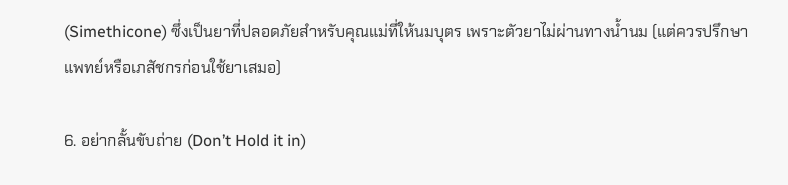(Simethicone) ซึ่งเป็นยาที่ปลอดภัยสำหรับคุณแม่ที่ให้นมบุตร เพราะตัวยาไม่ผ่านทางน้ำนม (แต่ควรปรึกษาแพทย์หรือเภสัชกรก่อนใช้ยาเสมอ)

6. อย่ากลั้นขับถ่าย (Don’t Hold it in)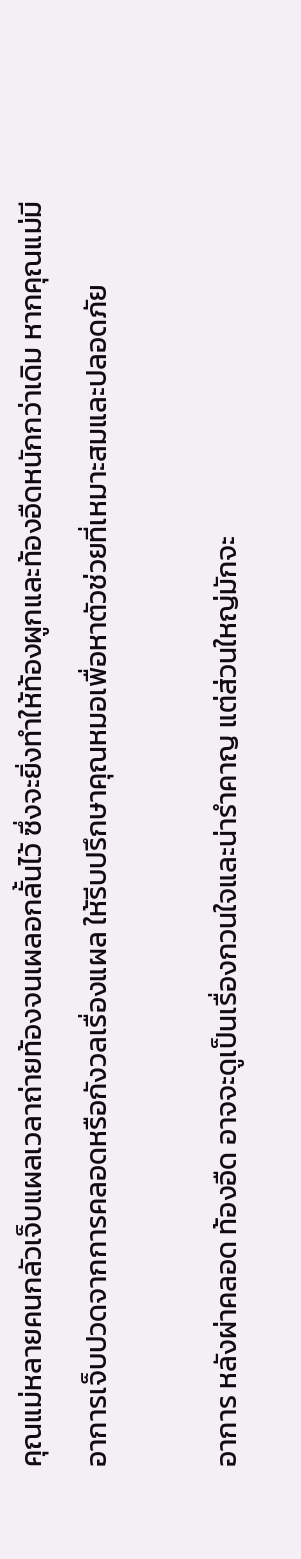คุณแม่หลายคนกลัวเจ็บแผลเวลาถ่ายท้องจนเผลอกลั้นไว้ ซึ่งจะยิ่งทำให้ท้องผูกและท้องอืดหนักกว่าเดิม หากคุณแม่มีอาการเจ็บปวดจากการคลอดหรือกังวลเรื่องแผล ให้รีบปรึกษาคุณหมอเพื่อหาตัวช่วยที่เหมาะสมและปลอดภัย

อาการ หลังผ่าคลอด ท้องอืด อาจจะดูเป็นเรื่องกวนใจและน่ารำคาญ แต่ส่วนใหญ่มักจะ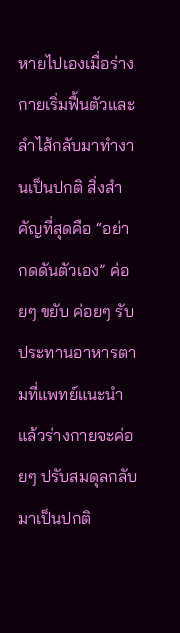หายไปเองเมื่อร่างกายเริ่มฟื้นตัวและลำไส้กลับมาทำงานเป็นปกติ สิ่งสำคัญที่สุดคือ “อย่ากดดันตัวเอง” ค่อยๆ ขยับ ค่อยๆ รับประทานอาหารตามที่แพทย์แนะนำ แล้วร่างกายจะค่อยๆ ปรับสมดุลกลับมาเป็นปกติ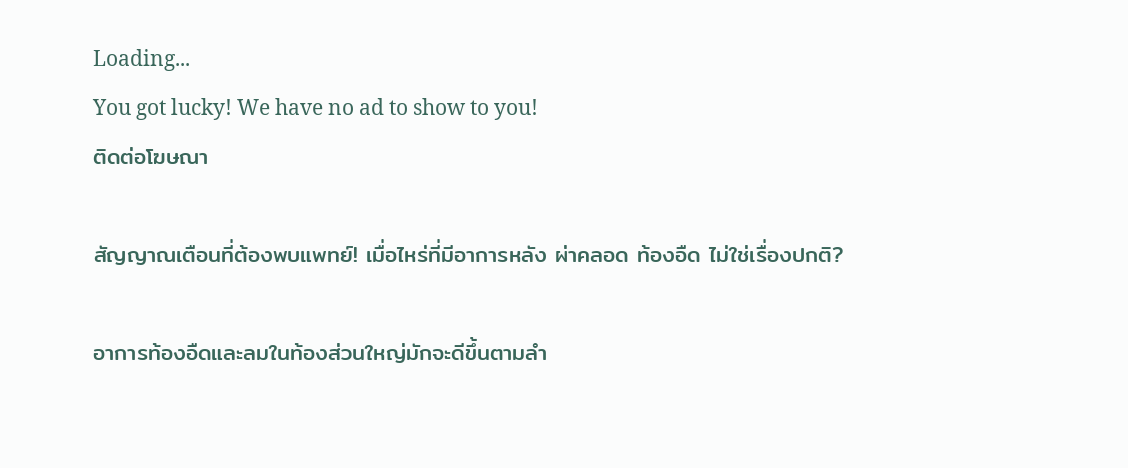Loading...
You got lucky! We have no ad to show to you!
ติดต่อโฆษณา

สัญญาณเตือนที่ต้องพบแพทย์! เมื่อไหร่ที่มีอาการหลัง ผ่าคลอด ท้องอืด ไม่ใช่เรื่องปกติ?

อาการท้องอืดและลมในท้องส่วนใหญ่มักจะดีขึ้นตามลำ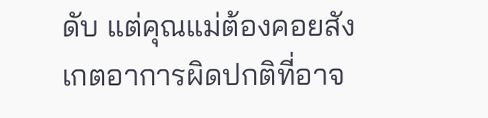ดับ แต่คุณแม่ต้องคอยสังเกตอาการผิดปกติที่อาจ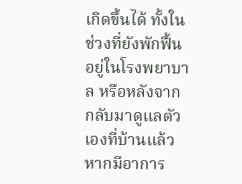เกิดขึ้นได้ ทั้งในช่วงที่ยังพักฟื้นอยู่ในโรงพยาบาล หรือหลังจากกลับมาดูแลตัวเองที่บ้านแล้ว หากมีอาการ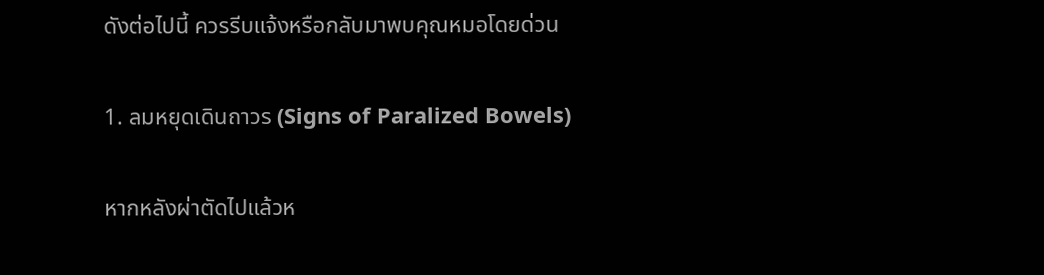ดังต่อไปนี้ ควรรีบแจ้งหรือกลับมาพบคุณหมอโดยด่วน

1. ลมหยุดเดินถาวร (Signs of Paralized Bowels)

หากหลังผ่าตัดไปแล้วห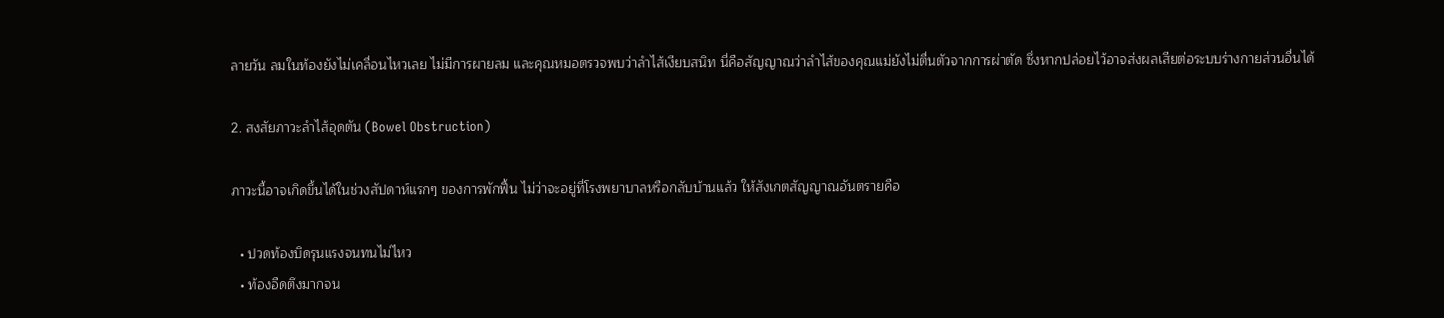ลายวัน ลมในท้องยังไม่เคลื่อนไหวเลย ไม่มีการผายลม และคุณหมอตรวจพบว่าลำไส้เงียบสนิท นี่คือสัญญาณว่าลำไส้ของคุณแม่ยังไม่ตื่นตัวจากการผ่าตัด ซึ่งหากปล่อยไว้อาจส่งผลเสียต่อระบบร่างกายส่วนอื่นได้

2. สงสัยภาวะลำไส้อุดตัน (Bowel Obstruction)

ภาวะนี้อาจเกิดขึ้นได้ในช่วงสัปดาห์แรกๆ ของการพักฟื้น ไม่ว่าจะอยู่ที่โรงพยาบาลหรือกลับบ้านแล้ว ให้สังเกตสัญญาณอันตรายคือ

  • ปวดท้องบิดรุนแรงจนทนไม่ไหว
  • ท้องอืดตึงมากจน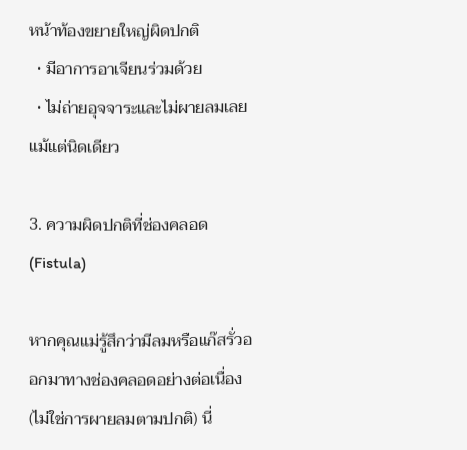หน้าท้องขยายใหญ่ผิดปกติ
  • มีอาการอาเจียนร่วมด้วย
  • ไม่ถ่ายอุจจาระและไม่ผายลมเลยแม้แต่นิดเดียว

3. ความผิดปกติที่ช่องคลอด (Fistula)

หากคุณแม่รู้สึกว่ามีลมหรือแก๊สรั่วออกมาทางช่องคลอดอย่างต่อเนื่อง (ไม่ใช่การผายลมตามปกติ) นี่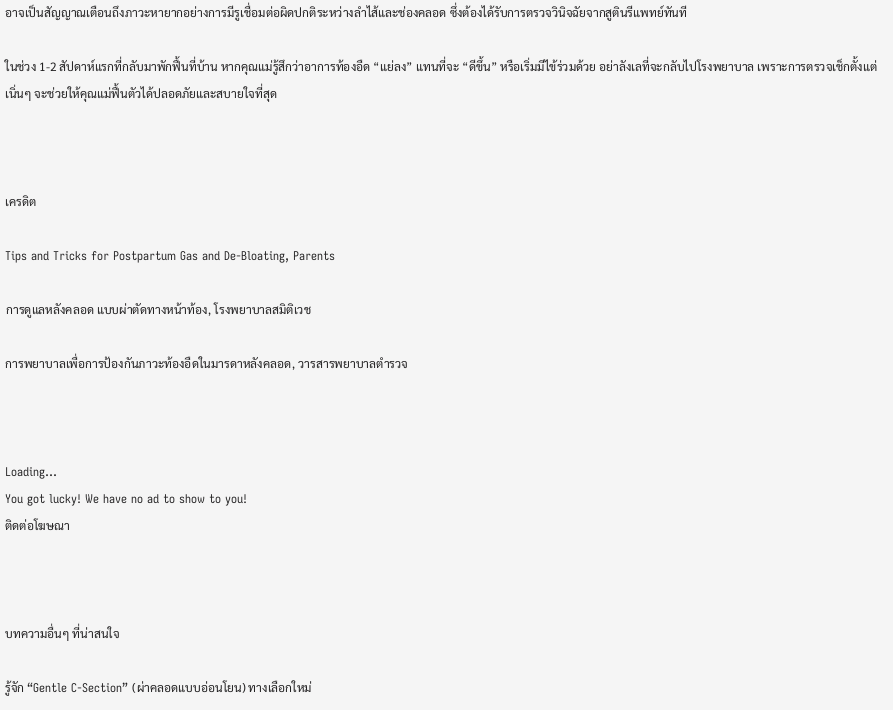อาจเป็นสัญญาณเตือนถึงภาวะหายากอย่างการมีรูเชื่อมต่อผิดปกติระหว่างลำไส้และช่องคลอด ซึ่งต้องได้รับการตรวจวินิจฉัยจากสูตินรีแพทย์ทันที

ในช่วง 1-2 สัปดาห์แรกที่กลับมาพักฟื้นที่บ้าน หากคุณแม่รู้สึกว่าอาการท้องอืด “แย่ลง” แทนที่จะ “ดีขึ้น” หรือเริ่มมีไข้ร่วมด้วย อย่าลังเลที่จะกลับไปโรงพยาบาล เพราะการตรวจเช็กตั้งแต่เนิ่นๆ จะช่วยให้คุณแม่ฟื้นตัวได้ปลอดภัยและสบายใจที่สุด



เครดิต

Tips and Tricks for Postpartum Gas and De-Bloating, Parents

การดูแลหลังคลอด แบบผ่าตัดทางหน้าท้อง, โรงพยาบาลสมิติเวช

การพยาบาลเพื่อการป้องกันภาวะท้องอืดในมารดาหลังคลอด, วารสารพยาบาลตำรวจ



Loading...
You got lucky! We have no ad to show to you!
ติดต่อโฆษณา



บทความอื่นๆ ที่น่าสนใจ

รู้จัก “Gentle C-Section” (ผ่าคลอดแบบอ่อนโยน) ทางเลือกใหม่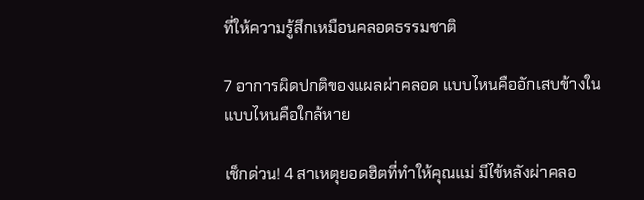ที่ให้ความรู้สึกเหมือนคลอดธรรมชาติ

7 อาการผิดปกติของแผลผ่าคลอด แบบไหนคืออักเสบข้างใน แบบไหนคือใกล้หาย

เช็กด่วน! 4 สาเหตุยอดฮิตที่ทำให้คุณแม่ มีไข้หลังผ่าคลอ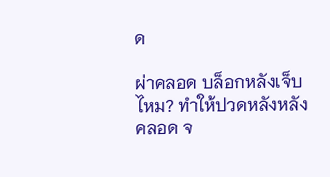ด

ผ่าคลอด บล็อกหลังเจ็บไหม? ทำให้ปวดหลังหลังคลอด จ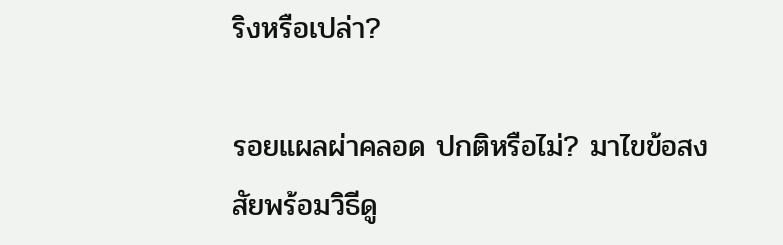ริงหรือเปล่า?

รอยแผลผ่าคลอด ปกติหรือไม่? มาไขข้อสงสัยพร้อมวิธีดู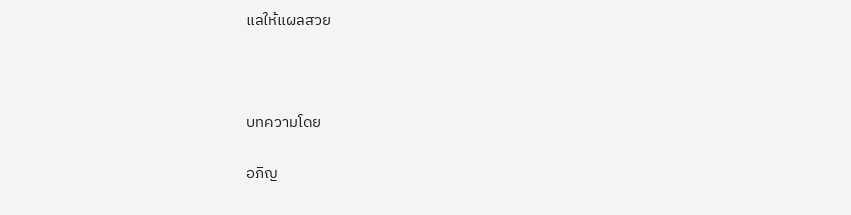แลให้แผลสวย



บทความโดย

อภิญ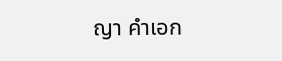ญา คำเอก